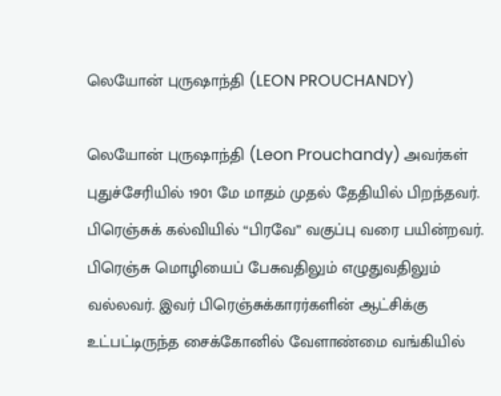லெயோன் புருஷாந்தி (LEON PROUCHANDY)

லெயோன் புருஷாந்தி (Leon Prouchandy) அவர்கள் புதுச்சேரியில் 1901 மே மாதம் முதல் தேதியில் பிறந்தவர். பிரெஞ்சுக் கல்வியில் “பிரவே” வகுப்பு வரை பயின்றவர். பிரெஞ்சு மொழியைப் பேசுவதிலும் எழுதுவதிலும் வல்லவர். இவர் பிரெஞ்சுக்காரர்களின் ஆட்சிக்கு உட்பட்டிருந்த சைக்கோனில் வேளாண்மை வங்கியில்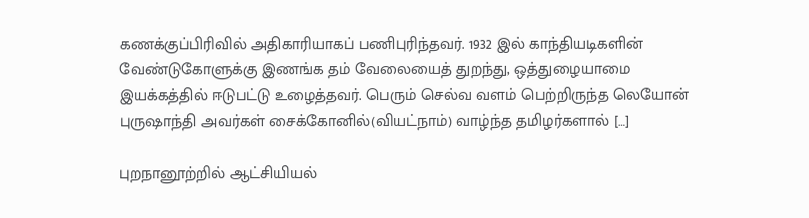கணக்குப்பிரிவில் அதிகாரியாகப் பணிபுரிந்தவர். 1932 இல் காந்தியடிகளின் வேண்டுகோளுக்கு இணங்க தம் வேலையைத் துறந்து, ஒத்துழையாமை இயக்கத்தில் ஈடுபட்டு உழைத்தவர். பெரும் செல்வ வளம் பெற்றிருந்த லெயோன் புருஷாந்தி அவர்கள் சைக்கோனில்(வியட்நாம்) வாழ்ந்த தமிழர்களால் […]

புறநானூற்றில் ஆட்சியியல்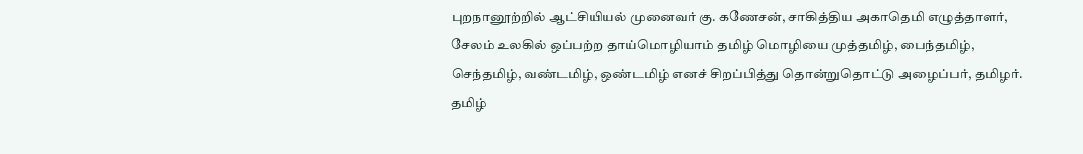புறநானூற்றில் ஆட்சியியல் முனைவர் கு. கணேசன், சாகித்திய அகாதெமி எழுத்தாளர், சேலம் உலகில் ஒப்பற்ற தாய்மொழியாம் தமிழ் மொழியை முத்தமிழ், பைந்தமிழ், செந்தமிழ், வண்டமிழ், ஒண்டமிழ் எனச் சிறப்பித்து தொன்றுதொட்டு அழைப்பர், தமிழர். தமிழ்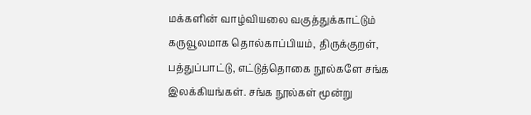மக்களின் வாழ்வியலை வகுத்துக்காட்டும் கருவூலமாக தொல்காப்பியம், திருக்குறள், பத்துப்பாட்டு, எட்டுத்தொகை நூல்களே சங்க இலக்கியங்கள். சங்க நூல்கள் மூன்று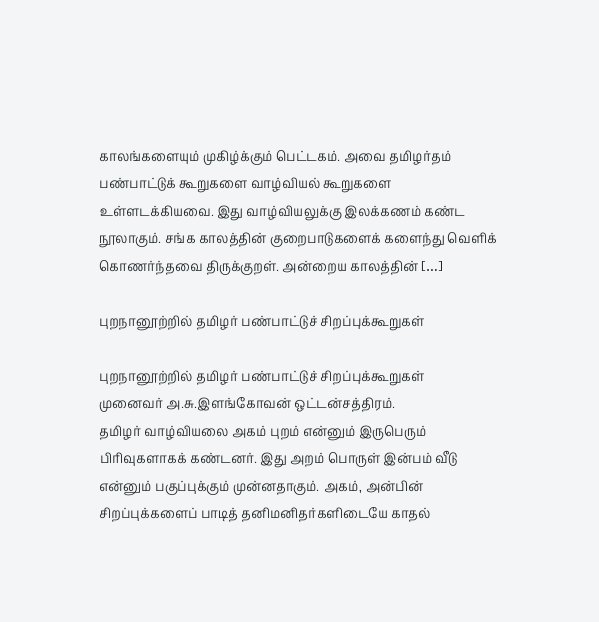காலங்களையும் முகிழ்க்கும் பெட்டகம். அவை தமிழர்தம் பண்பாட்டுக் கூறுகளை வாழ்வியல் கூறுகளை உள்ளடக்கியவை. இது வாழ்வியலுக்கு இலக்கணம் கண்ட நூலாகும். சங்க காலத்தின் குறைபாடுகளைக் களைந்து வெளிக் கொணர்ந்தவை திருக்குறள். அன்றைய காலத்தின் […]

புறநானூற்றில் தமிழர் பண்பாட்டுச் சிறப்புக்கூறுகள்

புறநானூற்றில் தமிழர் பண்பாட்டுச் சிறப்புக்கூறுகள்      முனைவர் அ.சு.இளங்கோவன் ஒட்டன்சத்திரம்.                            தமிழர் வாழ்வியலை அகம் புறம் என்னும் இருபெரும் பிரிவுகளாகக் கண்டனர். இது அறம் பொருள் இன்பம் வீடு என்னும் பகுப்புக்கும் முன்னதாகும். அகம், அன்பின் சிறப்புக்களைப் பாடித் தனிமனிதர்களிடையே காதல்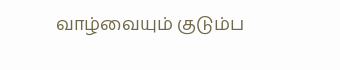வாழ்வையும் குடும்ப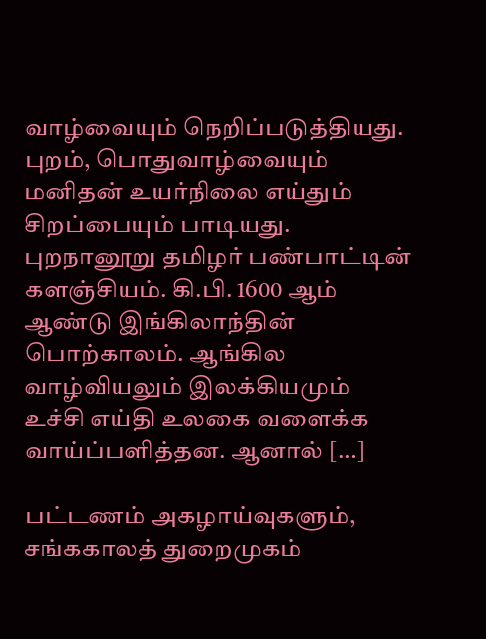வாழ்வையும் நெறிப்படுத்தியது. புறம், பொதுவாழ்வையும் மனிதன் உயர்நிலை எய்தும் சிறப்பையும் பாடியது. புறநானூறு தமிழர் பண்பாட்டின் களஞ்சியம். கி.பி. 1600 ஆம் ஆண்டு இங்கிலாந்தின் பொற்காலம். ஆங்கில வாழ்வியலும் இலக்கியமும் உச்சி எய்தி உலகை வளைக்க வாய்ப்பளித்தன. ஆனால் […]

பட்டணம் அகழாய்வுகளும், சங்ககாலத் துறைமுகம்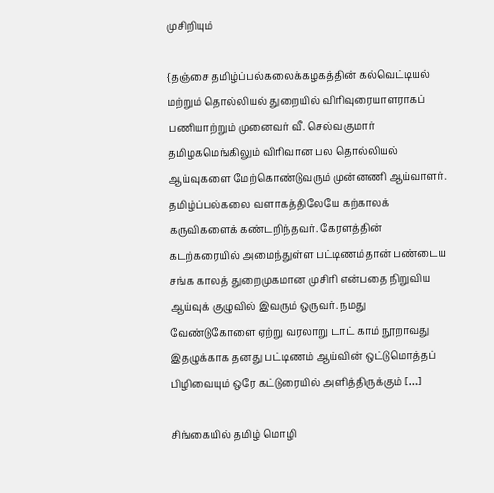முசிறியும்

{தஞ்சை தமிழ்ப்பல்கலைக்கழகத்தின் கல்வெட்டியல் மற்றும் தொல்லியல் துறையில் விரிவுரையாளராகப் பணியாற்றும் முனைவர் வீ. செல்வகுமார் தமிழகமெங்கிலும் விரிவான பல தொல்லியல் ஆய்வுகளை மேற்கொண்டுவரும் முன்னணி ஆய்வாளர். தமிழ்ப்பல்கலை வளாகத்திலேயே கற்காலக் கருவிகளைக் கண்டறிந்தவர். கேரளத்தின் கடற்கரையில் அமைந்துள்ள பட்டிணம்தான் பண்டைய சங்க காலத் துறைமுகமான முசிரி என்பதை நிறுவிய ஆய்வுக் குழுவில் இவரும் ஒருவர். நமது வேண்டுகோளை ஏற்று வரலாறு டாட் காம் நூறாவது இதழுக்காக தனது பட்டிணம் ஆய்வின் ஒட்டுமொத்தப் பிழிவையும் ஒரே கட்டுரையில் அளித்திருக்கும் […]

சிங்கையில் தமிழ் மொழி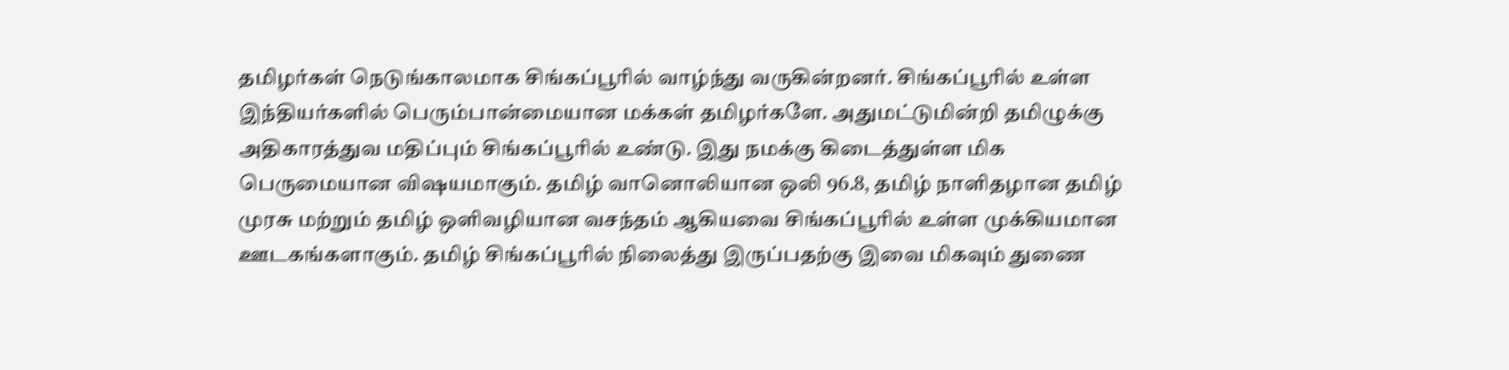தமிழர்கள் நெடுங்காலமாக சிங்கப்பூரில் வாழ்ந்து வருகின்றனர். சிங்கப்பூரில் உள்ள இந்தியர்களில் பெரும்பான்மையான மக்கள் தமிழர்களே. அதுமட்டுமின்றி தமிழுக்கு அதிகாரத்துவ மதிப்பும் சிங்கப்பூரில் உண்டு. இது நமக்கு கிடைத்துள்ள மிக பெருமையான விஷயமாகும். தமிழ் வானொலியான ஒலி 96.8, தமிழ் நாளிதழான தமிழ் முரசு மற்றும் தமிழ் ஒளிவழியான வசந்தம் ஆகியவை சிங்கப்பூரில் உள்ள முக்கியமான ஊடகங்களாகும். தமிழ் சிங்கப்பூரில் நிலைத்து இருப்பதற்கு இவை மிகவும் துணை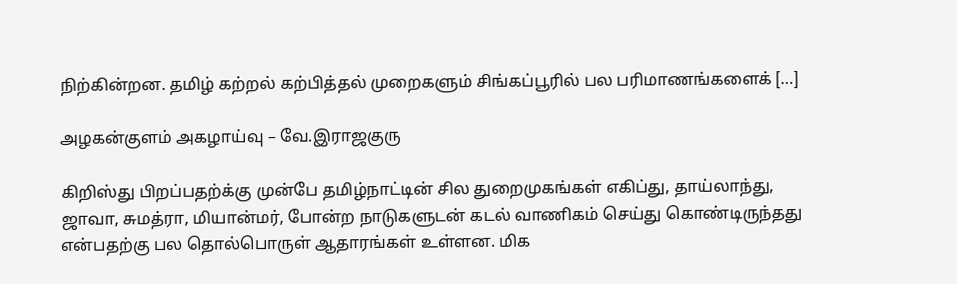நிற்கின்றன. தமிழ் கற்றல் கற்பித்தல் முறைகளும் சிங்கப்பூரில் பல பரிமாணங்களைக் […]

அழகன்குளம் அகழாய்வு – வே.இராஜகுரு

கிறிஸ்து பிறப்பதற்க்கு முன்பே தமிழ்நாட்டின் சில துறைமுகங்கள் எகிப்து, தாய்லாந்து, ஜாவா, சுமத்ரா, மியான்மர், போன்ற நாடுகளுடன் கடல் வாணிகம் செய்து கொண்டிருந்தது என்பதற்கு பல தொல்பொருள் ஆதாரங்கள் உள்ளன. மிக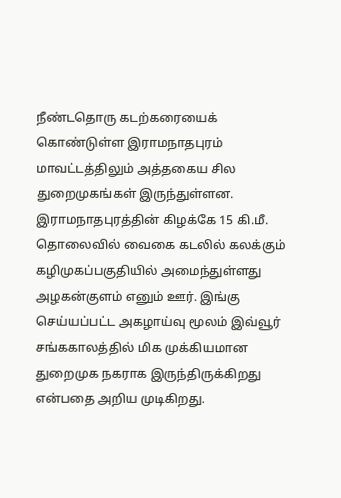நீண்டதொரு கடற்கரையைக் கொண்டுள்ள இராமநாதபுரம் மாவட்டத்திலும் அத்தகைய சில துறைமுகங்கள் இருந்துள்ளன.  இராமநாதபுரத்தின் கிழக்கே 15 கி.மீ. தொலைவில் வைகை கடலில் கலக்கும் கழிமுகப்பகுதியில் அமைந்துள்ளது  அழகன்குளம் எனும் ஊர். இங்கு  செய்யப்பட்ட அகழாய்வு மூலம் இவ்வூர் சங்ககாலத்தில் மிக முக்கியமான துறைமுக நகராக இருந்திருக்கிறது என்பதை அறிய முடிகிறது.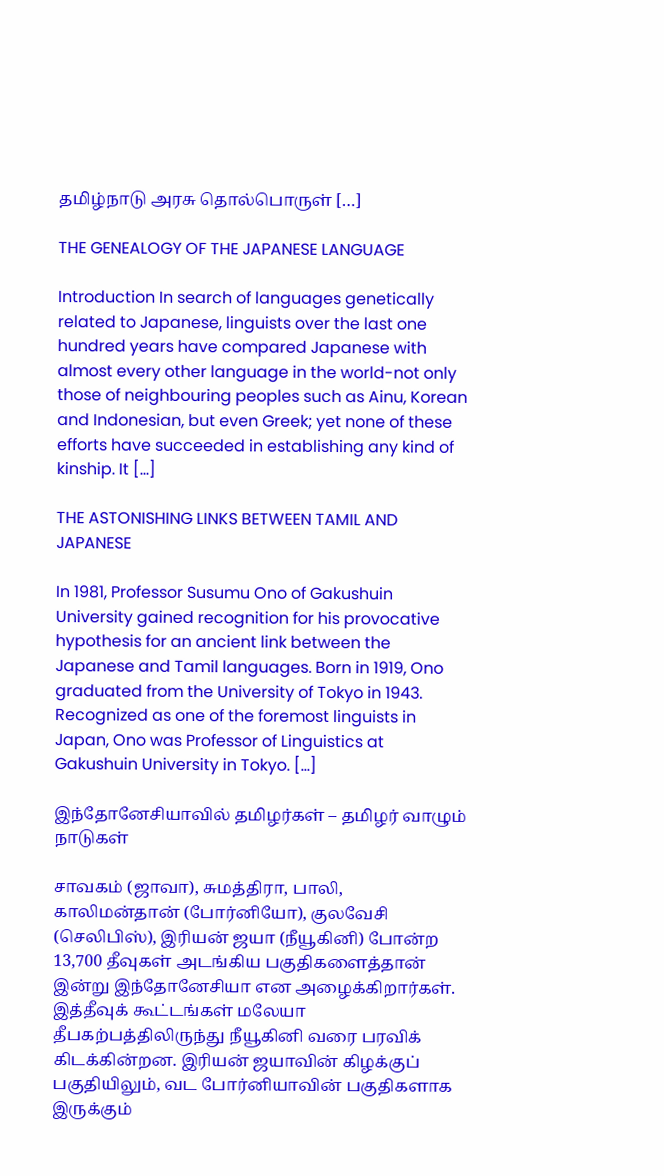தமிழ்நாடு அரசு தொல்பொருள் […]

THE GENEALOGY OF THE JAPANESE LANGUAGE

Introduction In search of languages genetically related to Japanese, linguists over the last one hundred years have compared Japanese with almost every other language in the world-not only those of neighbouring peoples such as Ainu, Korean and Indonesian, but even Greek; yet none of these efforts have succeeded in establishing any kind of kinship. It […]

THE ASTONISHING LINKS BETWEEN TAMIL AND JAPANESE

In 1981, Professor Susumu Ono of Gakushuin University gained recognition for his provocative hypothesis for an ancient link between the Japanese and Tamil languages. Born in 1919, Ono graduated from the University of Tokyo in 1943. Recognized as one of the foremost linguists in Japan, Ono was Professor of Linguistics at Gakushuin University in Tokyo. […]

இந்தோனேசியாவில் தமிழர்கள் – தமிழர் வாழும் நாடுகள்

சாவகம் (ஜாவா), சுமத்திரா, பாலி, காலிமன்தான் (போர்னியோ), குலவேசி (செலிபிஸ்), இரியன் ஜயா (நீயூகினி) போன்ற 13,700 தீவுகள் அடங்கிய பகுதிகளைத்தான் இன்று இந்தோனேசியா என அழைக்கிறார்கள். இத்தீவுக் கூட்டங்கள் மலேயா தீபகற்பத்திலிருந்து நீயூகினி வரை பரவிக் கிடக்கின்றன. இரியன் ஜயாவின் கிழக்குப் பகுதியிலும், வட போர்னியாவின் பகுதிகளாக இருக்கும்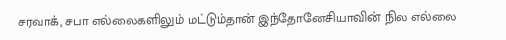சரவாக், சபா எல்லைகளிலும் மட்டும்தான் இந்தோனேசியாவின் நில எல்லை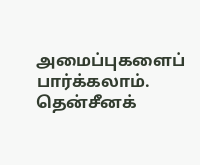அமைப்புகளைப் பார்க்கலாம். தென்சீனக்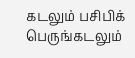கடலும் பசிபிக் பெருங்கடலும்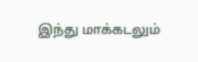இந்து மாக்கடலும்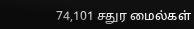74,101 சதுர மைல்கள்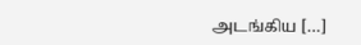அடங்கிய […]